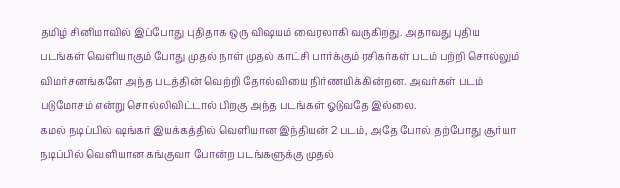தமிழ் சினிமாவில் இப்போது புதிதாக ஒரு விஷயம் வைரலாகி வருகிறது. அதாவது புதிய படங்கள் வெளியாகும் போது முதல் நாள் முதல் காட்சி பார்க்கும் ரசிகர்கள் படம் பற்றி சொல்லும் விமர்சனங்களே அந்த படத்தின் வெற்றி தோல்வியை நிர்ணயிக்கின்றன. அவர்கள் படம் படுமோசம் என்று சொல்லிவிட்டால் பிறகு அந்த படங்கள் ஓடுவதே இல்லை.
கமல் நடிப்பில் ஷங்கர் இயக்கத்தில் வெளியான இந்தியன் 2 படம், அதே போல் தற்போது சூர்யா நடிப்பில் வெளியான கங்குவா போன்ற படங்களுக்கு முதல்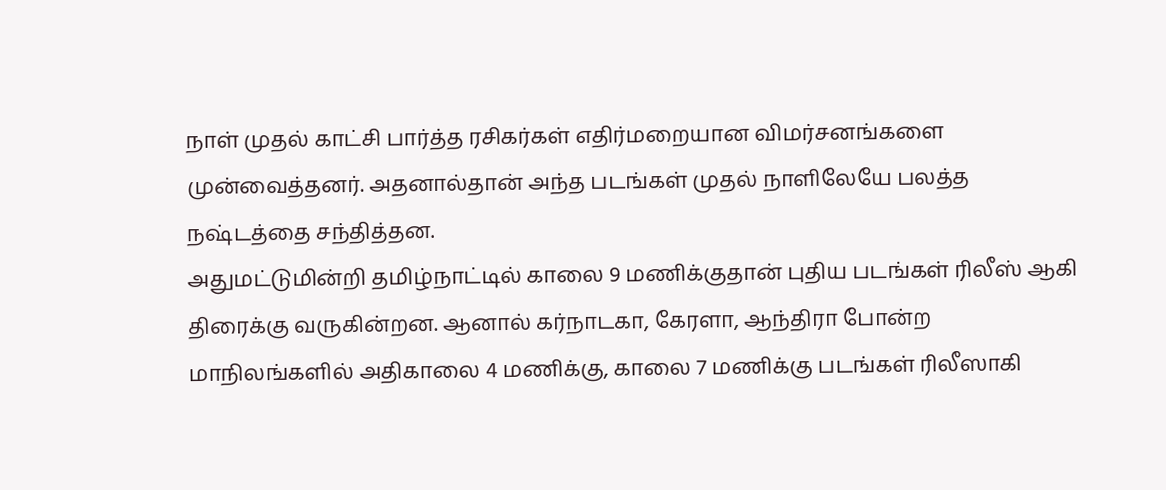நாள் முதல் காட்சி பார்த்த ரசிகர்கள் எதிர்மறையான விமர்சனங்களை முன்வைத்தனர். அதனால்தான் அந்த படங்கள் முதல் நாளிலேயே பலத்த நஷ்டத்தை சந்தித்தன.
அதுமட்டுமின்றி தமிழ்நாட்டில் காலை 9 மணிக்குதான் புதிய படங்கள் ரிலீஸ் ஆகி திரைக்கு வருகின்றன. ஆனால் கர்நாடகா, கேரளா, ஆந்திரா போன்ற மாநிலங்களில் அதிகாலை 4 மணிக்கு, காலை 7 மணிக்கு படங்கள் ரிலீஸாகி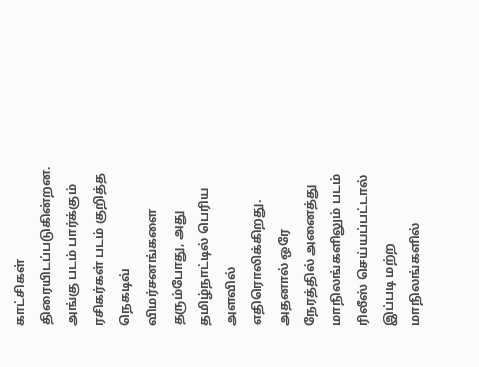காட்சிகள் திரையிடப்படுகின்றன.
அங்கு படம் பார்க்கும் ரசிகர்கள் படம் குறித்த நெகடிவ் விமர்சனங்களை தரும்போது, அது தமிழ்நாட்டில் பெரிய அளவில் எதிரொலிக்கிறது. அதனால் ஒரே நேரத்தில் அனைத்து மாநிலங்களிலும் படம் ரிலீஸ் செய்யப்பட்டால் இப்படி மற்ற மாநிலங்களில்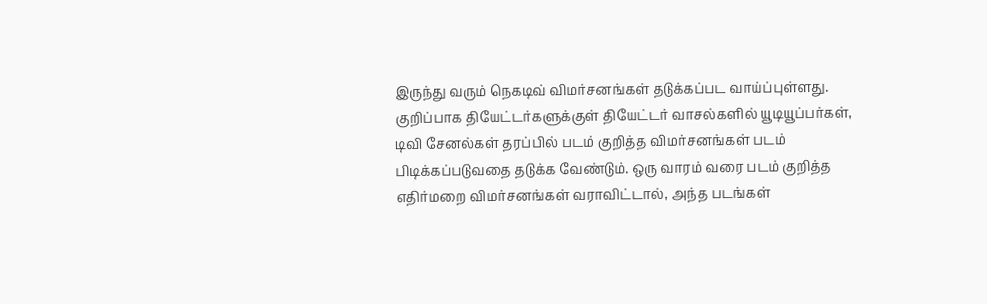இருந்து வரும் நெகடிவ் விமர்சனங்கள் தடுக்கப்பட வாய்ப்புள்ளது.
குறிப்பாக தியேட்டர்களுக்குள் தியேட்டர் வாசல்களில் யூடியூப்பர்கள், டிவி சேனல்கள் தரப்பில் படம் குறித்த விமர்சனங்கள் படம் பிடிக்கப்படுவதை தடுக்க வேண்டும். ஒரு வாரம் வரை படம் குறித்த எதிர்மறை விமர்சனங்கள் வராவிட்டால், அந்த படங்கள்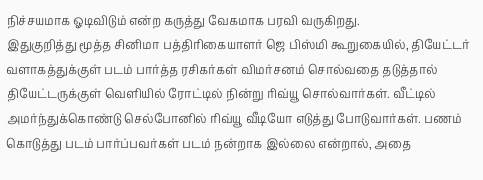நிச்சயமாக ஓடிவிடும் என்ற கருத்து வேகமாக பரவி வருகிறது.
இதுகுறித்து மூத்த சினிமா பத்திரிகையாளர் ஜெ பிஸ்மி கூறுகையில், தியேட்டர் வளாகத்துக்குள் படம் பார்த்த ரசிகர்கள் விமர்சனம் சொல்வதை தடுத்தால் தியேட்டருக்குள் வெளியில் ரோட்டில் நின்று ரிவ்யூ சொல்வார்கள். வீட்டில் அமர்ந்துக்கொண்டு செல்போனில் ரிவ்யூ வீடியோ எடுத்து போடுவார்கள். பணம் கொடுத்து படம் பார்ப்பவர்கள் படம் நன்றாக இல்லை என்றால், அதை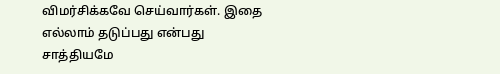விமர்சிக்கவே செய்வார்கள். இதை எல்லாம் தடுப்பது என்பது சாத்தியமே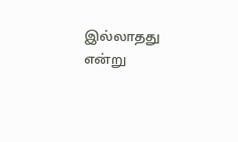இல்லாதது என்று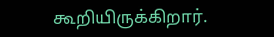கூறியிருக்கிறார்.